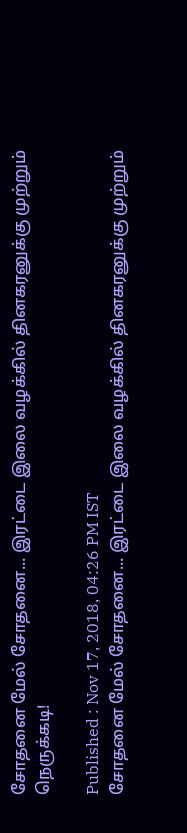சோதனை மேல் சோதனை... இரட்டை இலை வழக்கில் தினகரனுக்கு முற்றும் நெருக்கடி!

Published : Nov 17, 2018, 04:26 PM IST
சோதனை மேல் சோதனை... இரட்டை இலை வழக்கில் தினகரனுக்கு முற்றும்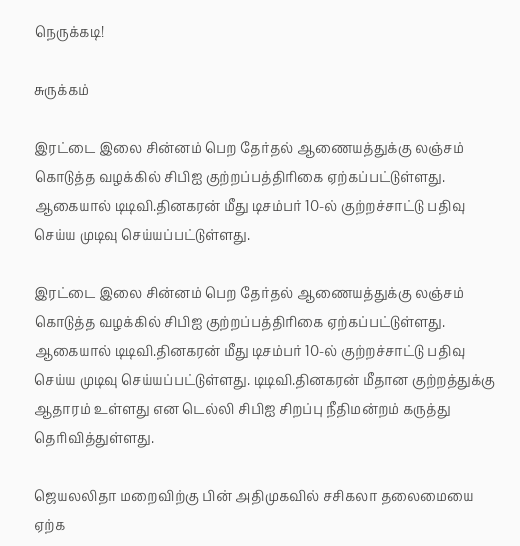நெருக்கடி!

சுருக்கம்

இரட்டை இலை சின்னம் பெற தேர்தல் ஆணையத்துக்கு லஞ்சம் கொடுத்த வழக்கில் சிபிஐ குற்றப்பத்திரிகை ஏற்கப்பட்டுள்ளது. ஆகையால் டிடிவி.தினகரன் மீது டிசம்பர் 10-ல் குற்றச்சாட்டு பதிவு செய்ய முடிவு செய்யப்பட்டுள்ளது.

இரட்டை இலை சின்னம் பெற தேர்தல் ஆணையத்துக்கு லஞ்சம் கொடுத்த வழக்கில் சிபிஐ குற்றப்பத்திரிகை ஏற்கப்பட்டுள்ளது. ஆகையால் டிடிவி.தினகரன் மீது டிசம்பர் 10-ல் குற்றச்சாட்டு பதிவு செய்ய முடிவு செய்யப்பட்டுள்ளது. டிடிவி.தினகரன் மீதான குற்றத்துக்கு ஆதாரம் உள்ளது என டெல்லி சிபிஐ சிறப்பு நீதிமன்றம் கருத்து தெரிவித்துள்ளது.

ஜெயலலிதா மறைவிற்கு பின் அதிமுகவில் சசிகலா தலைமையை ஏற்க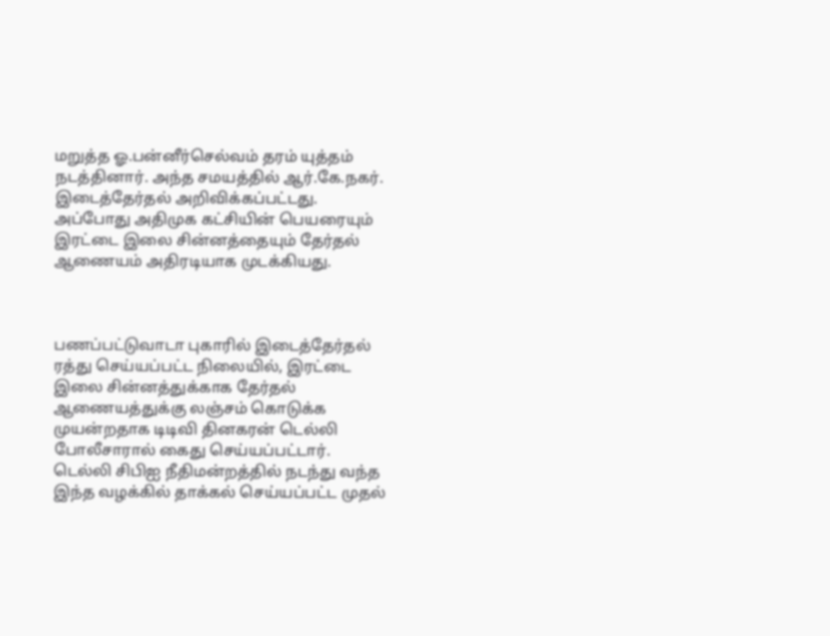மறுத்த ஓ.பன்னீர்செல்வம் தரம் யுத்தம் நடத்தினார். அந்த சமயத்தில் ஆர்.கே.நகர். இடைத்தேர்தல் அறிவிக்கப்பட்டது. அப்போது அதிமுக கட்சியின் பெயரையும் இரட்டை இலை சின்னத்தையும் தேர்தல் ஆணையம் அதிரடியாக முடக்கியது.



பணப்பட்டுவாடா புகாரில் இடைத்தேர்தல் ரத்து செய்யப்பட்ட நிலையில், இரட்டை இலை சின்னத்துக்காக தேர்தல் ஆணையத்துக்கு லஞ்சம் கொடுக்க முயன்றதாக டிடிவி தினகரன் டெல்லி போலீசாரால் கைது செய்யப்பட்டார். டெல்லி சிபிஐ நீதிமன்றத்தில் நடந்து வந்த இந்த வழக்கில் தாக்கல் செய்யப்பட்ட முதல்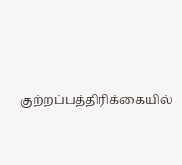குற்றப்பத்திரிக்கையில்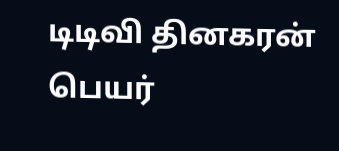டிடிவி தினகரன் பெயர்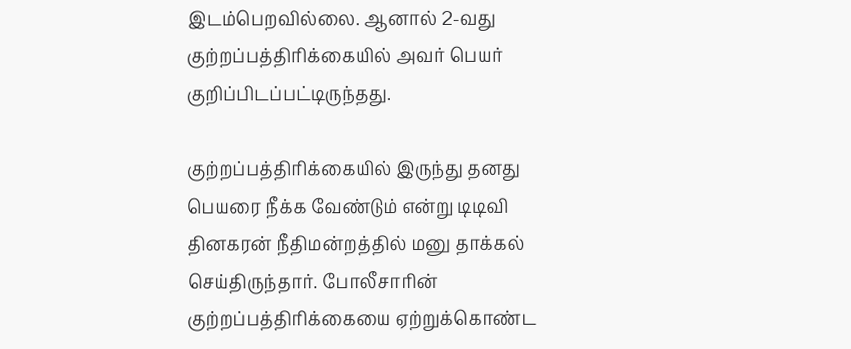இடம்பெறவில்லை. ஆனால் 2-வது குற்றப்பத்திரிக்கையில் அவர் பெயர் குறிப்பிடப்பட்டிருந்தது.

குற்றப்பத்திரிக்கையில் இருந்து தனது பெயரை நீக்க வேண்டும் என்று டிடிவி தினகரன் நீதிமன்றத்தில் மனு தாக்கல் செய்திருந்தார். போலீசாரின் குற்றப்பத்திரிக்கையை ஏற்றுக்கொண்ட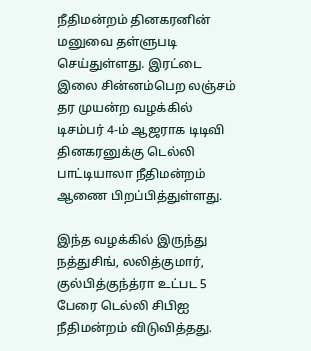நீதிமன்றம் தினகரனின் மனுவை தள்ளுபடி செய்துள்ளது. இரட்டை இலை சின்னம்பெற லஞ்சம் தர முயன்ற வழக்கில் டிசம்பர் 4-ம் ஆஜராக டிடிவி தினகரனுக்கு டெல்லி பாட்டியாலா நீதிமன்றம் ஆணை பிறப்பித்துள்ளது.

இந்த வழக்கில் இருந்து நத்துசிங், லலித்குமார், குல்பித்குந்த்ரா உட்பட 5 பேரை டெல்லி சிபிஐ நீதிமன்றம் விடுவித்தது.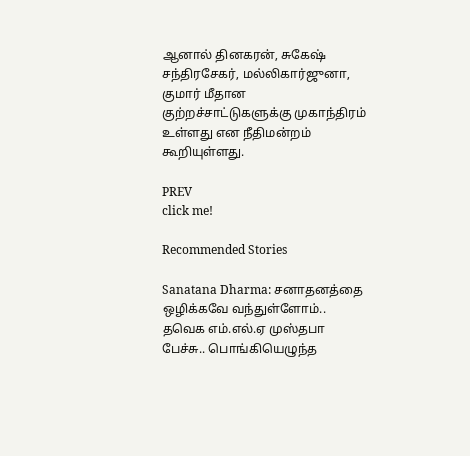ஆனால் தினகரன், சுகேஷ் சந்திரசேகர், மல்லிகார்ஜுனா, குமார் மீதான குற்றச்சாட்டுகளுக்கு முகாந்திரம் உள்ளது என நீதிமன்றம் கூறியுள்ளது.

PREV
click me!

Recommended Stories

Sanatana Dharma: சனாதனத்தை ஒழிக்கவே வந்துள்ளோம்.. தவெக எம்.எல்.ஏ முஸ்தபா பேச்சு.. பொங்கியெழுந்த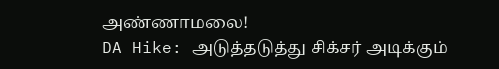அண்ணாமலை!
DA Hike: அடுத்தடுத்து சிக்சர் அடிக்கும்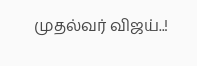முதல்வர் விஜய்..!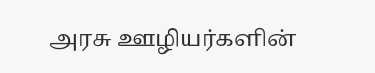அரசு ஊழியர்களின்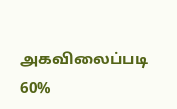அகவிலைப்படி 60%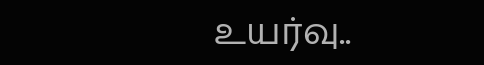உயர்வு..